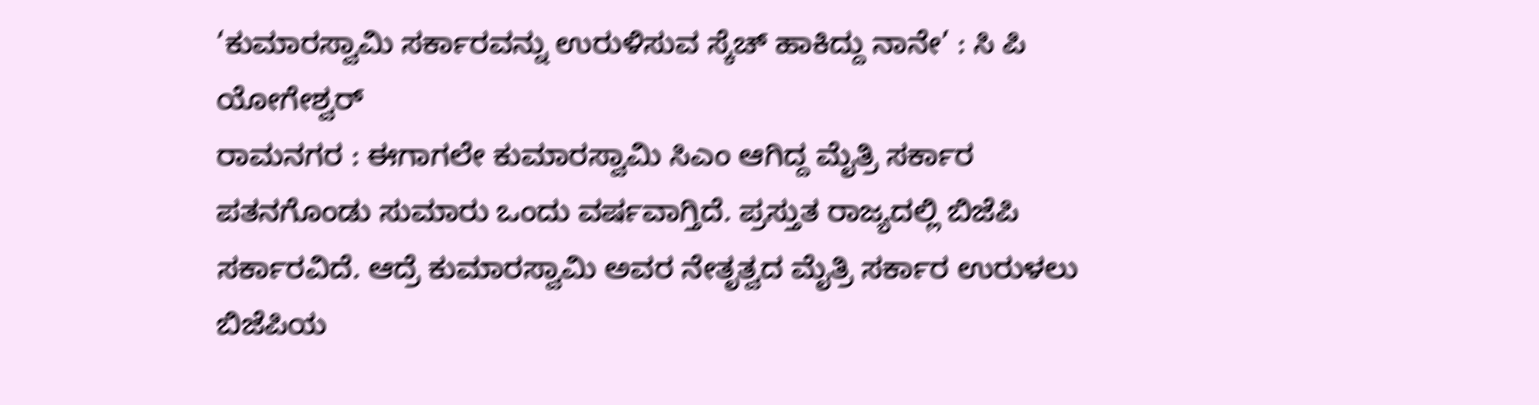‘ಕುಮಾರಸ್ವಾಮಿ ಸರ್ಕಾರವನ್ನು ಉರುಳಿಸುವ ಸ್ಕೆಚ್ ಹಾಕಿದ್ದು ನಾನೇ’ : ಸಿ ಪಿ ಯೋಗೇಶ್ವರ್
ರಾಮನಗರ : ಈಗಾಗಲೇ ಕುಮಾರಸ್ವಾಮಿ ಸಿಎಂ ಆಗಿದ್ದ ಮೈತ್ರಿ ಸರ್ಕಾರ ಪತನಗೊಂಡು ಸುಮಾರು ಒಂದು ವರ್ಷವಾಗ್ತಿದೆ. ಪ್ರಸ್ತುತ ರಾಜ್ಯದಲ್ಲಿ ಬಿಜೆಪಿ ಸರ್ಕಾರವಿದೆ. ಆದ್ರೆ ಕುಮಾರಸ್ವಾಮಿ ಅವರ ನೇತೃತ್ವದ ಮೈತ್ರಿ ಸರ್ಕಾರ ಉರುಳಲು ಬಿಜೆಪಿಯ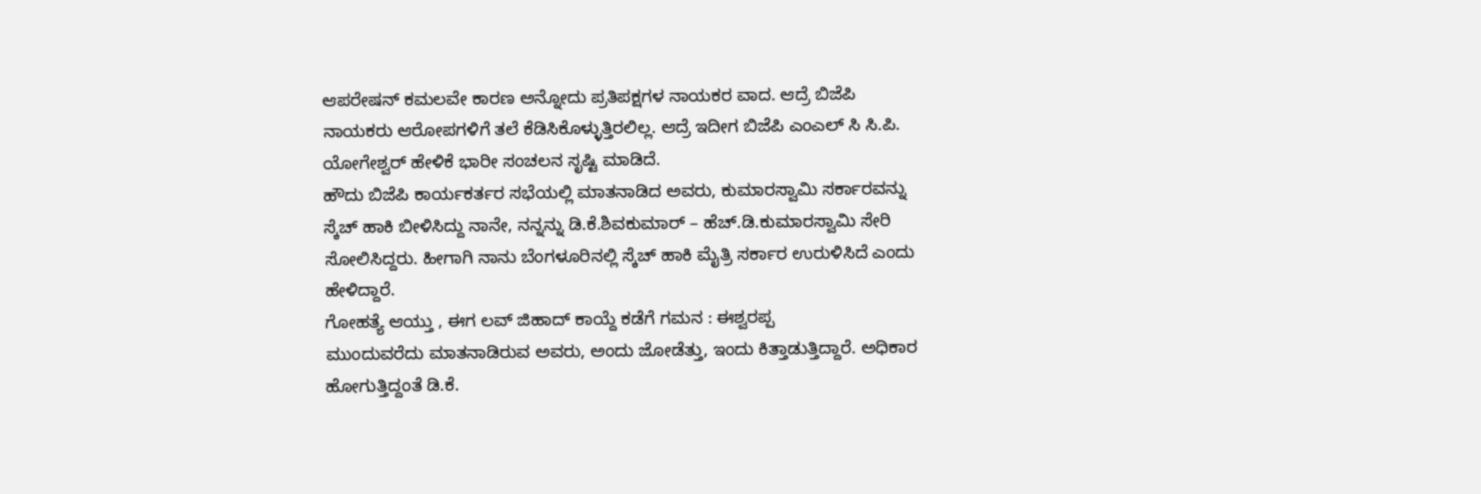ಆಪರೇಷನ್ ಕಮಲವೇ ಕಾರಣ ಅನ್ನೋದು ಪ್ರತಿಪಕ್ಷಗಳ ನಾಯಕರ ವಾದ. ಆದ್ರೆ ಬಿಜೆಪಿ ನಾಯಕರು ಆರೋಪಗಳಿಗೆ ತಲೆ ಕೆಡಿಸಿಕೊಳ್ಳುತ್ತಿರಲಿಲ್ಲ. ಆದ್ರೆ ಇದೀಗ ಬಿಜೆಪಿ ಎಂಎಲ್ ಸಿ ಸಿ.ಪಿ. ಯೋಗೇಶ್ವರ್ ಹೇಳಿಕೆ ಭಾರೀ ಸಂಚಲನ ಸೃಷ್ಟಿ ಮಾಡಿದೆ.
ಹೌದು ಬಿಜೆಪಿ ಕಾರ್ಯಕರ್ತರ ಸಭೆಯಲ್ಲಿ ಮಾತನಾಡಿದ ಅವರು, ಕುಮಾರಸ್ವಾಮಿ ಸರ್ಕಾರವನ್ನು ಸ್ಕೆಚ್ ಹಾಕಿ ಬೀಳಿಸಿದ್ದು ನಾನೇ, ನನ್ನನ್ನು ಡಿ.ಕೆ.ಶಿವಕುಮಾರ್ – ಹೆಚ್.ಡಿ.ಕುಮಾರಸ್ವಾಮಿ ಸೇರಿ ಸೋಲಿಸಿದ್ದರು. ಹೀಗಾಗಿ ನಾನು ಬೆಂಗಳೂರಿನಲ್ಲಿ ಸ್ಕೆಚ್ ಹಾಕಿ ಮೈತ್ರಿ ಸರ್ಕಾರ ಉರುಳಿಸಿದೆ ಎಂದು ಹೇಳಿದ್ದಾರೆ.
ಗೋಹತ್ಯೆ ಆಯ್ತು , ಈಗ ಲವ್ ಜಿಹಾದ್ ಕಾಯ್ದೆ ಕಡೆಗೆ ಗಮನ : ಈಶ್ವರಪ್ಪ
ಮುಂದುವರೆದು ಮಾತನಾಡಿರುವ ಅವರು, ಅಂದು ಜೋಡೆತ್ತು, ಇಂದು ಕಿತ್ತಾಡುತ್ತಿದ್ದಾರೆ. ಅಧಿಕಾರ ಹೋಗುತ್ತಿದ್ದಂತೆ ಡಿ.ಕೆ.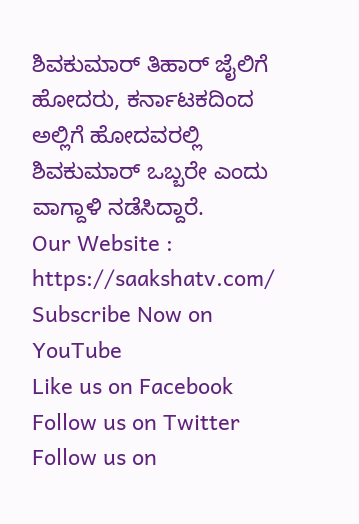ಶಿವಕುಮಾರ್ ತಿಹಾರ್ ಜೈಲಿಗೆ ಹೋದರು, ಕರ್ನಾಟಕದಿಂದ ಅಲ್ಲಿಗೆ ಹೋದವರಲ್ಲಿ ಶಿವಕುಮಾರ್ ಒಬ್ಬರೇ ಎಂದು ವಾಗ್ದಾಳಿ ನಡೆಸಿದ್ದಾರೆ.
Our Website : https://saakshatv.com/
Subscribe Now on YouTube
Like us on Facebook
Follow us on Twitter
Follow us on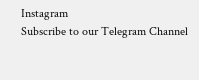Instagram
Subscribe to our Telegram Channel